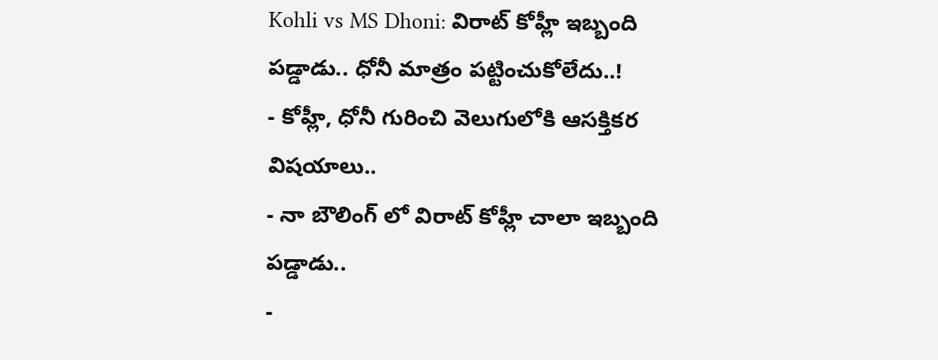Kohli vs MS Dhoni: విరాట్ కోహ్లీ ఇబ్బంది పడ్డాడు.. ధోనీ మాత్రం పట్టించుకోలేదు..!
- కోహ్లీ, ధోనీ గురించి వెలుగులోకి ఆసక్తికర విషయాలు..
- నా బౌలింగ్ లో విరాట్ కోహ్లీ చాలా ఇబ్బంది పడ్డాడు..
-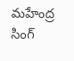మహేంద్ర సింగ్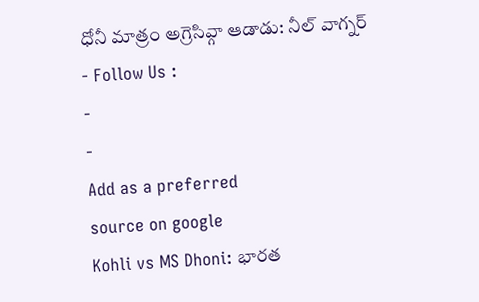ధోనీ మాత్రం అగ్రెసివ్గా ఆడాడు: నీల్ వాగ్నర్
- Follow Us :
-
-
Add as a preferred
source on google
Kohli vs MS Dhoni: భారత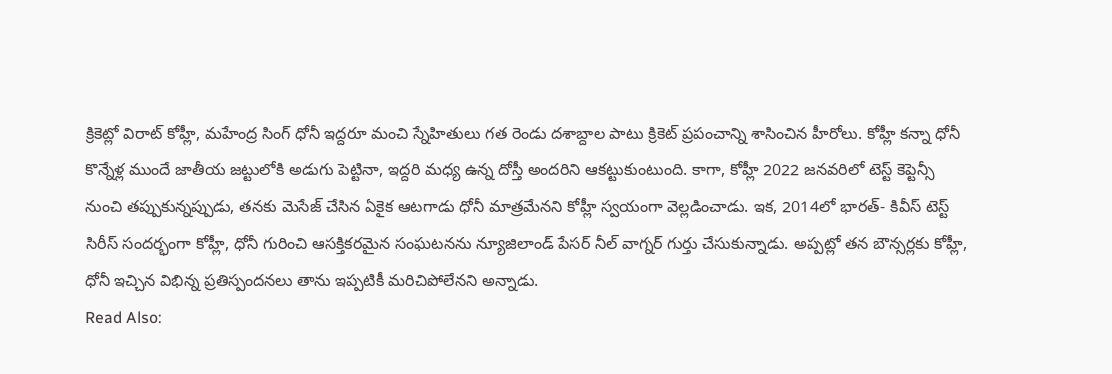క్రికెట్లో విరాట్ కోహ్లీ, మహేంద్ర సింగ్ ధోనీ ఇద్దరూ మంచి స్నేహితులు గత రెండు దశాబ్దాల పాటు క్రికెట్ ప్రపంచాన్ని శాసించిన హీరోలు. కోహ్లీ కన్నా ధోనీ కొన్నేళ్ల ముందే జాతీయ జట్టులోకి అడుగు పెట్టినా, ఇద్దరి మధ్య ఉన్న దోస్తీ అందరిని ఆకట్టుకుంటుంది. కాగా, కోహ్లీ 2022 జనవరిలో టెస్ట్ కెప్టెన్సీ నుంచి తప్పుకున్నప్పుడు, తనకు మెసేజ్ చేసిన ఏకైక ఆటగాడు ధోనీ మాత్రమేనని కోహ్లీ స్వయంగా వెల్లడించాడు. ఇక, 2014లో భారత్- కివీస్ టెస్ట్ సిరీస్ సందర్భంగా కోహ్లీ, ధోనీ గురించి ఆసక్తికరమైన సంఘటనను న్యూజిలాండ్ పేసర్ నీల్ వాగ్నర్ గుర్తు చేసుకున్నాడు. అప్పట్లో తన బౌన్సర్లకు కోహ్లీ, ధోనీ ఇచ్చిన విభిన్న ప్రతిస్పందనలు తాను ఇప్పటికీ మరిచిపోలేనని అన్నాడు.
Read Also: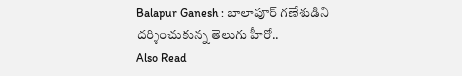Balapur Ganesh : బాలాపూర్ గణేశుడిని దర్శించుకున్న తెలుగు హీరో..
Also Read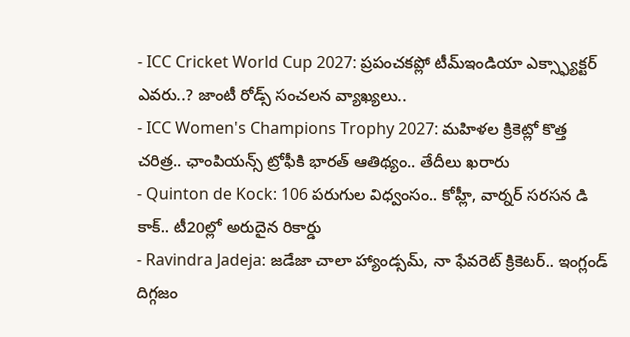- ICC Cricket World Cup 2027: ప్రపంచకప్లో టీమ్ఇండియా ఎక్స్ఫ్యాక్టర్ ఎవరు..? జాంటీ రోడ్స్ సంచలన వ్యాఖ్యలు..
- ICC Women's Champions Trophy 2027: మహిళల క్రికెట్లో కొత్త చరిత్ర.. ఛాంపియన్స్ ట్రోఫీకి భారత్ ఆతిథ్యం.. తేదీలు ఖరారు
- Quinton de Kock: 106 పరుగుల విధ్వంసం.. కోహ్లీ, వార్నర్ సరసన డి కాక్.. టీ20ల్లో అరుదైన రికార్డు
- Ravindra Jadeja: జడేజా చాలా హ్యాండ్సమ్, నా ఫేవరెట్ క్రికెటర్.. ఇంగ్లండ్ దిగ్గజం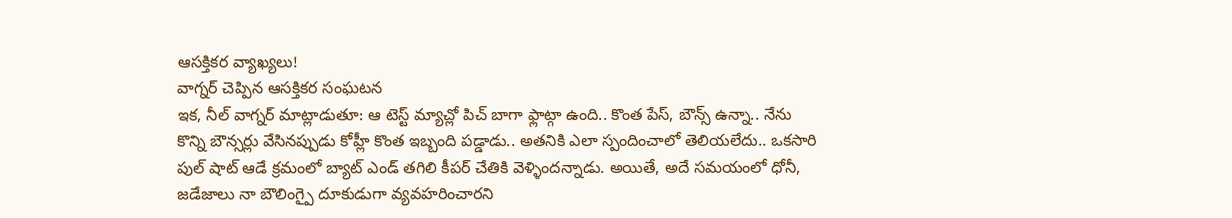ఆసక్తికర వ్యాఖ్యలు!
వాగ్నర్ చెప్పిన ఆసక్తికర సంఘటన
ఇక, నీల్ వాగ్నర్ మాట్లాడుతూ: ఆ టెస్ట్ మ్యాచ్లో పిచ్ బాగా ఫ్లాట్గా ఉంది.. కొంత పేస్, బౌన్స్ ఉన్నా.. నేను కొన్ని బౌన్సర్లు వేసినప్పుడు కోహ్లీ కొంత ఇబ్బంది పడ్డాడు.. అతనికి ఎలా స్పందించాలో తెలియలేదు.. ఒకసారి పుల్ షాట్ ఆడే క్రమంలో బ్యాట్ ఎండ్ తగిలి కీపర్ చేతికి వెళ్ళిందన్నాడు. అయితే, అదే సమయంలో ధోనీ, జడేజాలు నా బౌలింగ్పై దూకుడుగా వ్యవహరించారని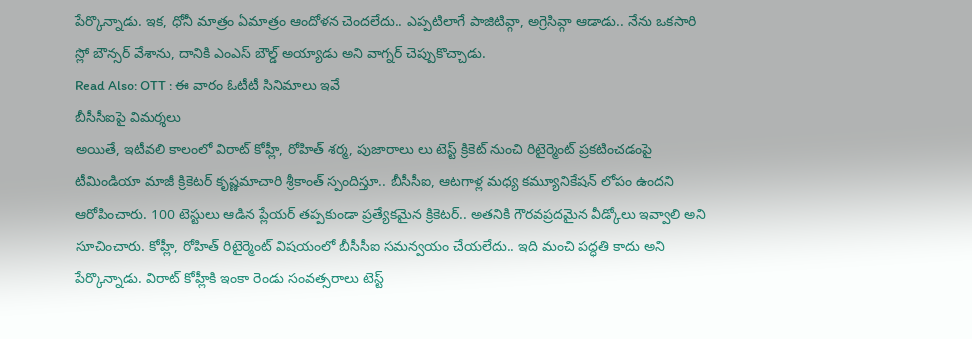పేర్కొన్నాడు. ఇక, ధోనీ మాత్రం ఏమాత్రం ఆందోళన చెందలేదు.. ఎప్పటిలాగే పాజిటివ్గా, అగ్రెసివ్గా ఆడాడు.. నేను ఒకసారి స్లో బౌన్సర్ వేశాను, దానికి ఎంఎస్ బౌల్డ్ అయ్యాడు అని వాగ్నర్ చెప్పుకొచ్చాడు.
Read Also: OTT : ఈ వారం ఓటీటీ సినిమాలు ఇవే
బీసీసీఐపై విమర్శలు
అయితే, ఇటీవలి కాలంలో విరాట్ కోహ్లీ, రోహిత్ శర్మ, పుజారాలు లు టెస్ట్ క్రికెట్ నుంచి రిటైర్మెంట్ ప్రకటించడంపై టీమిండియా మాజీ క్రికెటర్ కృష్ణమాచారి శ్రీకాంత్ స్పందిస్తూ.. బీసీసీఐ, ఆటగాళ్ల మధ్య కమ్యూనికేషన్ లోపం ఉందని ఆరోపించారు. 100 టెస్టులు ఆడిన ప్లేయర్ తప్పకుండా ప్రత్యేకమైన క్రికెటర్.. అతనికి గౌరవప్రదమైన వీడ్కోలు ఇవ్వాలి అని సూచించారు. కోహ్లీ, రోహిత్ రిటైర్మెంట్ విషయంలో బీసీసీఐ సమన్వయం చేయలేదు.. ఇది మంచి పద్ధతి కాదు అని పేర్కొన్నాడు. విరాట్ కోహ్లీకి ఇంకా రెండు సంవత్సరాలు టెస్ట్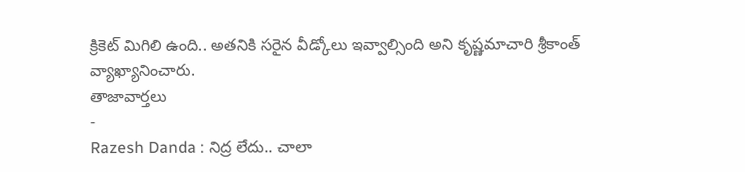క్రికెట్ మిగిలి ఉంది.. అతనికి సరైన వీడ్కోలు ఇవ్వాల్సింది అని కృష్ణమాచారి శ్రీకాంత్ వ్యాఖ్యానించారు.
తాజావార్తలు
-
Razesh Danda : నిద్ర లేదు.. చాలా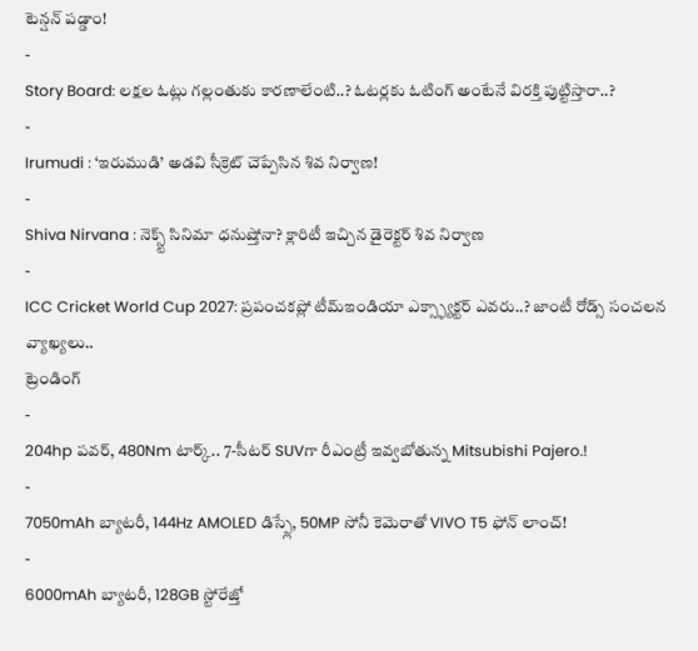టెన్షన్ పడ్డాం!
-
Story Board: లక్షల ఓట్లు గల్లంతుకు కారణాలేంటి..? ఓటర్లకు ఓటింగ్ అంటేనే విరక్తి పుట్టిస్తారా..?
-
Irumudi : ‘ఇరుముడి’ అడవి సీక్రెట్ చెప్పేసిన శివ నిర్వాణ!
-
Shiva Nirvana : నెక్స్ట్ సినిమా ధనుష్తోనా? క్లారిటీ ఇచ్చిన డైరెక్టర్ శివ నిర్వాణ
-
ICC Cricket World Cup 2027: ప్రపంచకప్లో టీమ్ఇండియా ఎక్స్ఫ్యాక్టర్ ఎవరు..? జాంటీ రోడ్స్ సంచలన వ్యాఖ్యలు..
ట్రెండింగ్
-
204hp పవర్, 480Nm టార్క్.. 7-సీటర్ SUVగా రీఎంట్రీ ఇవ్వబోతున్న Mitsubishi Pajero.!
-
7050mAh బ్యాటరీ, 144Hz AMOLED డిస్ప్లే, 50MP సోనీ కెమెరాతో VIVO T5 ఫోన్ లాంచ్!
-
6000mAh బ్యాటరీ, 128GB స్టోరేజ్తో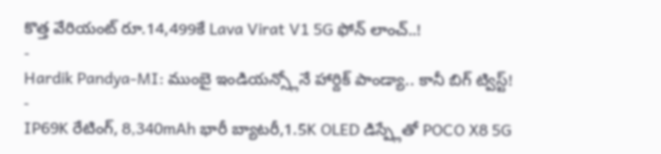కొత్త వేరియంట్ రూ.14,499కే Lava Virat V1 5G ఫోన్ లాంచ్..!
-
Hardik Pandya-MI: ముంబై ఇండియన్స్లోనే హార్దిక్ పాండ్యా.. కానీ బిగ్ ట్విస్ట్!
-
IP69K రేటింగ్, 8,340mAh భారీ బ్యాటరీ,1.5K OLED డిస్ప్లేతో POCO X8 5G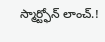స్మార్ట్ఫోన్ లాంచ్.!